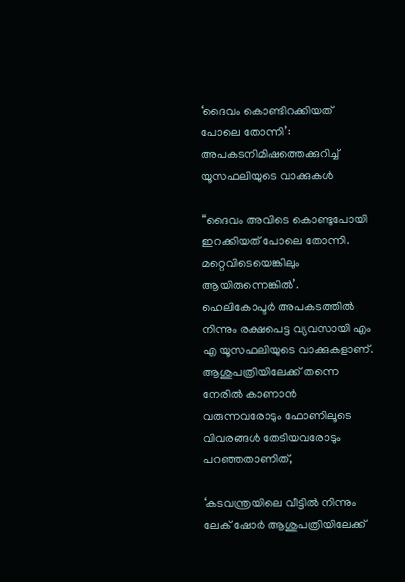‘ദൈവം കൊണ്ടിറക്കിയത് പോലെ തോന്നി’: അപകടനിമിഷത്തെക്കുറിച്ച്‌ യൂസഫലിയുടെ വാക്കുകള്‍

“ദൈവം അവിടെ കൊണ്ടുപോയി ഇറക്കിയത് പോലെ തോന്നി. മറ്റെവിടെയെങ്കിലും ആയിരുന്നെങ്കില്‍’. ഹെലികോപ്ടര്‍ അപകടത്തില്‍ നിന്നും രക്ഷപെട്ട വ്യവസായി എം എ യൂസഫലിയുടെ വാക്കുകളാണ്. ആശുപത്രിയിലേക്ക് തന്നെ നേരില്‍ കാണാന്‍ വരുന്നവരോടും ഫോണിലൂടെ വിവരങ്ങള്‍ തേടിയവരോടും പറഞ്ഞതാണിത്,

‘കടവന്ത്രയിലെ വീട്ടില്‍ നിന്നും ലേക് ഷോര്‍ ആശുപത്രിയിലേക്ക്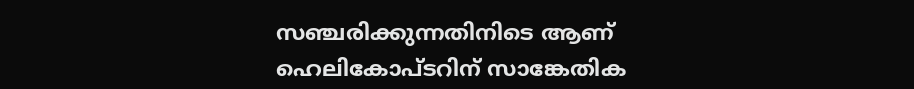സഞ്ചരിക്കുന്നതിനിടെ ആണ് ഹെലികോപ്ടറിന് സാങ്കേതിക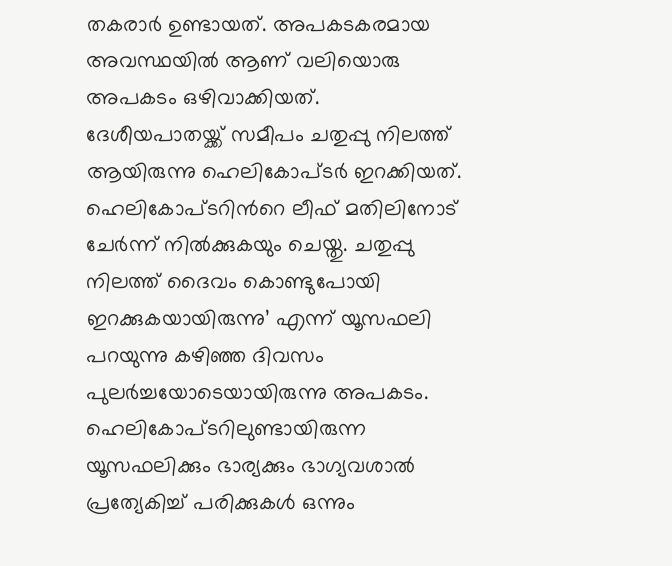തകരാര്‍ ഉണ്ടായത്. അപകടകരമായ അവസ്ഥയില്‍ ആണ് വലിയൊരു അപകടം ഒഴിവാക്കിയത്. ദേശീയപാതയ്ക്ക് സമീപം ചതുപ്പു നിലത്ത് ആയിരുന്നു ഹെലികോപ്ടര്‍ ഇറക്കിയത്. ഹെലികോപ്ടറിന്‍റെ ലീഫ് മതിലിനോട് ചേര്‍ന്ന് നില്‍ക്കുകയും ചെയ്തു. ചതുപ്പു നിലത്ത് ദൈവം കൊണ്ടുപോയി ഇറക്കുകയായിരുന്നു’ എന്ന് യൂസഫലി പറയുന്നു കഴിഞ്ഞ ദിവസം പുലര്‍ച്ചയോടെയായിരുന്നു അപകടം. ഹെലികോപ്ടറിലുണ്ടായിരുന്ന യൂസഫലിക്കും ഭാര്യക്കും ഭാഗ്യവശാല്‍ പ്രത്യേകിച്ച്‌ പരിക്കുകള്‍ ഒന്നും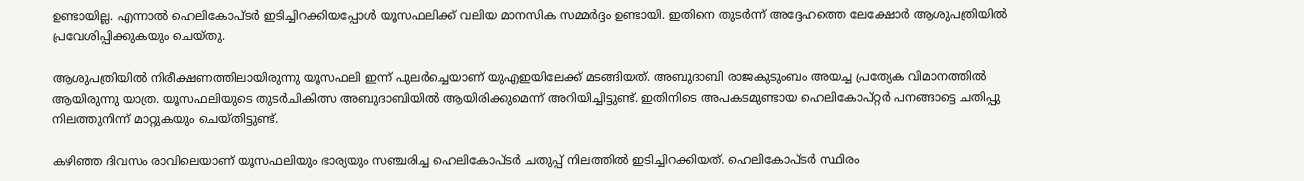ഉണ്ടായില്ല. എന്നാല്‍ ഹെലികോപ്ടര്‍ ഇടിച്ചിറക്കിയപ്പോള്‍ യൂസഫലിക്ക് വലിയ മാനസിക സമ്മര്‍ദ്ദം ഉണ്ടായി. ഇതിനെ തുടര്‍ന്ന് അദ്ദേഹത്തെ ലേക്ഷോര്‍ ആശുപത്രിയില്‍ പ്രവേശിപ്പിക്കുകയും ചെയ്തു.

ആശുപത്രിയില്‍ നിരീക്ഷണത്തിലായിരുന്നു യൂസഫലി ഇന്ന് പുലര്‍ച്ചെയാണ് യുഎഇയിലേക്ക് മടങ്ങിയത്. അബുദാബി രാജകുടുംബം അയച്ച പ്രത്യേക വിമാനത്തില്‍ ആയിരുന്നു യാത്ര. യൂസഫലിയുടെ തുടര്‍ചികിത്സ അബുദാബിയില്‍ ആയിരിക്കുമെന്ന് അറിയിച്ചിട്ടുണ്ട്. ഇതിനിടെ അപകടമുണ്ടായ ഹെലികോപ്റ്റര്‍ പനങ്ങാട്ടെ ചതിപ്പു നിലത്തുനിന്ന് മാറ്റുകയും ചെയ്തിട്ടുണ്ട്.

കഴിഞ്ഞ ദിവസം രാവിലെയാണ് യൂസഫലിയും ഭാര്യയും സഞ്ചരിച്ച ഹെലികോപ്ടര്‍ ചതുപ്പ് നിലത്തില്‍ ഇടിച്ചിറക്കിയത്. ഹെലികോപ്ടര്‍ സ്ഥിരം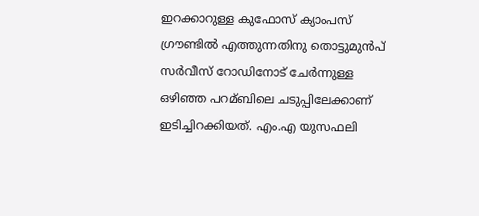ഇറക്കാറുള്ള കുഫോസ് ക്യാംപസ് ഗ്രൗണ്ടില്‍ എത്തുന്നതിനു തൊട്ടുമുന്‍പ് സര്‍വീസ് റോഡിനോട് ചേര്‍ന്നുള്ള ഒഴിഞ്ഞ പറമ്ബിലെ ചടുപ്പിലേക്കാണ് ഇടിച്ചിറക്കിയത്. എം.എ യുസഫലി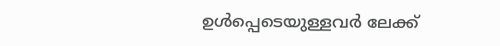ഉള്‍പ്പെടെയുള്ളവര്‍ ലേക്ക്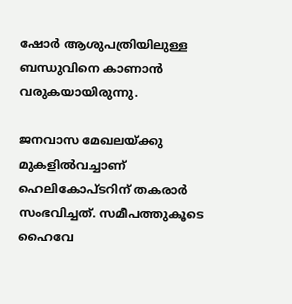ഷോര്‍ ആശുപത്രിയിലുള്ള ബന്ധുവിനെ കാണാന്‍ വരുകയായിരുന്നു.

ജനവാസ മേഖലയ്ക്കു മുകളില്‍വച്ചാണ് ഹെലികോപ്ടറിന് തകരാര്‍ സംഭവിച്ചത്. സമീപത്തുകൂടെ ഹൈവേ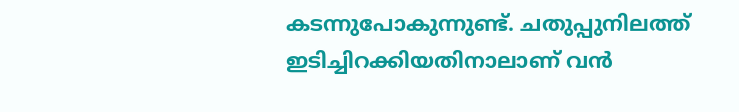കടന്നുപോകുന്നുണ്ട്. ചതുപ്പുനിലത്ത് ഇടിച്ചിറക്കിയതിനാലാണ് വന്‍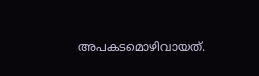അപകടമൊഴിവായത്.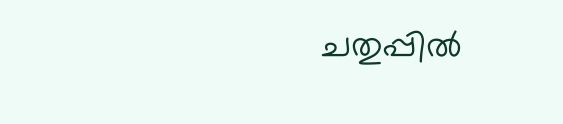ചതുപ്പില്‍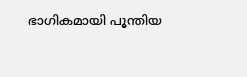ഭാഗികമായി പൂന്തിയ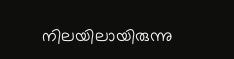നിലയിലായിരുന്നു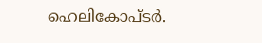ഹെലികോപ്ടര്‍.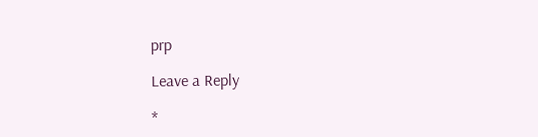prp

Leave a Reply

*